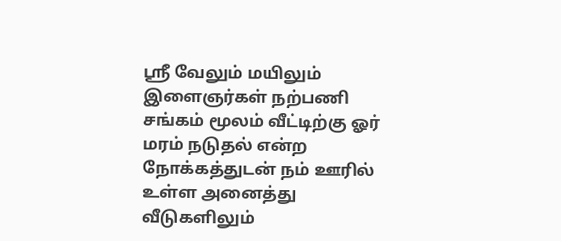ஶ்ரீ வேலும் மயிலும் இளைஞர்கள் நற்பணி சங்கம் மூலம் வீட்டிற்கு ஓர் மரம் நடுதல் என்ற நோக்கத்துடன் நம் ஊரில் உள்ள அனைத்து வீடுகளிலும்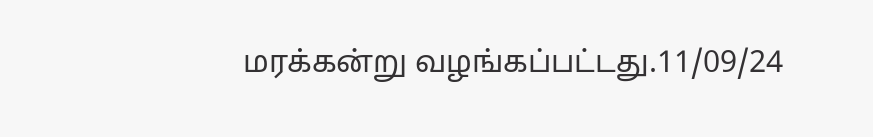மரக்கன்று வழங்கப்பட்டது.11/09/24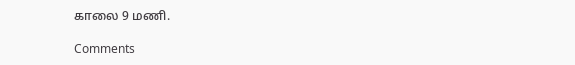காலை 9 மணி.

Comments